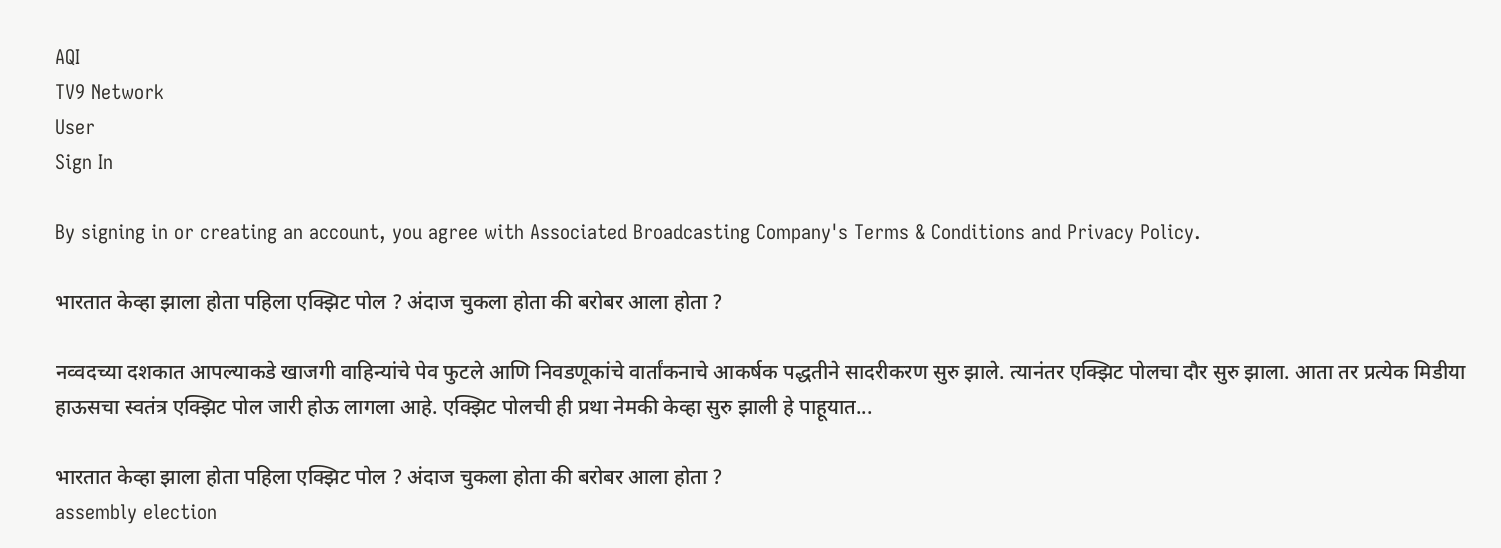AQI
TV9 Network
User
Sign In

By signing in or creating an account, you agree with Associated Broadcasting Company's Terms & Conditions and Privacy Policy.

भारतात केव्हा झाला होता पहिला एक्झिट पोल ? अंदाज चुकला होता की बरोबर आला होता ?

नव्वदच्या दशकात आपल्याकडे खाजगी वाहिन्यांचे पेव फुटले आणि निवडणूकांचे वार्तांकनाचे आकर्षक पद्धतीने सादरीकरण सुरु झाले. त्यानंतर एक्झिट पोलचा दौर सुरु झाला. आता तर प्रत्येक मिडीया हाऊसचा स्वतंत्र एक्झिट पोल जारी होऊ लागला आहे. एक्झिट पोलची ही प्रथा नेमकी केव्हा सुरु झाली हे पाहूयात...

भारतात केव्हा झाला होता पहिला एक्झिट पोल ? अंदाज चुकला होता की बरोबर आला होता ?
assembly election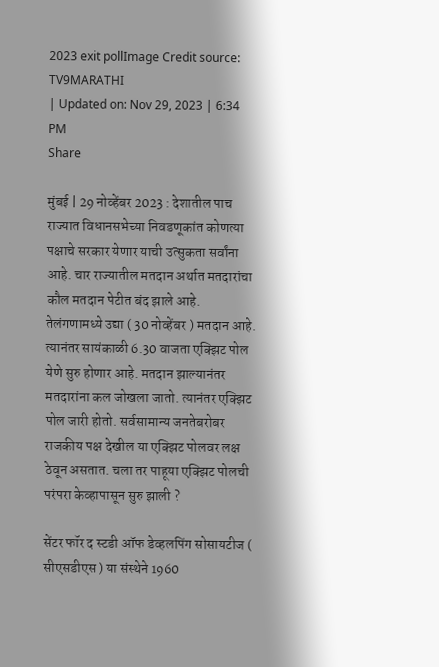2023 exit pollImage Credit source: TV9MARATHI
| Updated on: Nov 29, 2023 | 6:34 PM
Share

मुंबई | 29 नोव्हेंबर 2023 : देशातील पाच राज्यात विधानसभेच्या निवडणूकांत कोणत्या पक्षाचे सरकार येणार याची उत्सुकता सर्वांना आहे. चार राज्यातील मतदान अर्थात मतदारांचा कौल मतदान पेटीत बंद झाले आहे. तेलंगणामध्ये उद्या ( 30 नोव्हेंबर ) मतदान आहे. त्यानंतर सायंकाळी 6.30 वाजता एक्झिट पोल येणे सुरु होणार आहे. मतदान झाल्यानंतर मतदारांना कल जोखला जातो. त्यानंतर एक्झिट पोल जारी होतो. सर्वसामान्य जनतेबरोबर राजकीय पक्ष देखील या एक्झिट पोलवर लक्ष ठेवून असतात. चला तर पाहूया एक्झिट पोलची परंपरा केव्हापासून सुरु झाली ?

सेंटर फॉर द स्टडी ऑफ डेव्हलपिंग सोसायटीज ( सीएसडीएस ) या संस्थेने 1960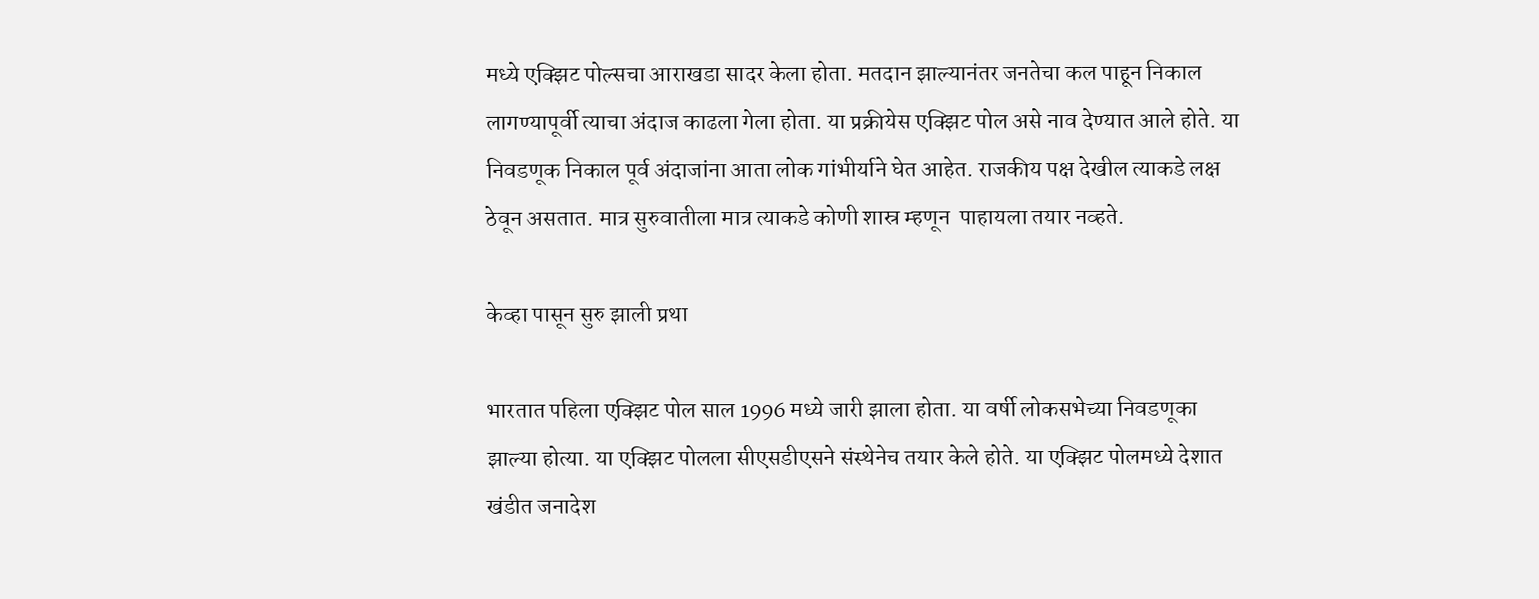मध्ये एक्झिट पोल्सचा आराखडा सादर केला होता. मतदान झाल्यानंतर जनतेचा कल पाहून निकाल लागण्यापूर्वी त्याचा अंदाज काढला गेला होता. या प्रक्रीयेस एक्झिट पोल असे नाव देण्यात आले होते. या निवडणूक निकाल पूर्व अंदाजांना आता लोक गांभीर्याने घेत आहेत. राजकीय पक्ष देखील त्याकडे लक्ष ठेवून असतात. मात्र सुरुवातीला मात्र त्याकडे कोणी शास्र म्हणून  पाहायला तयार नव्हते.

केव्हा पासून सुरु झाली प्रथा

भारतात पहिला एक्झिट पोल साल 1996 मध्ये जारी झाला होता. या वर्षी लोकसभेच्या निवडणूका झाल्या होत्या. या एक्झिट पोलला सीएसडीएसने संस्थेनेच तयार केले होते. या एक्झिट पोलमध्ये देशात खंडीत जनादेश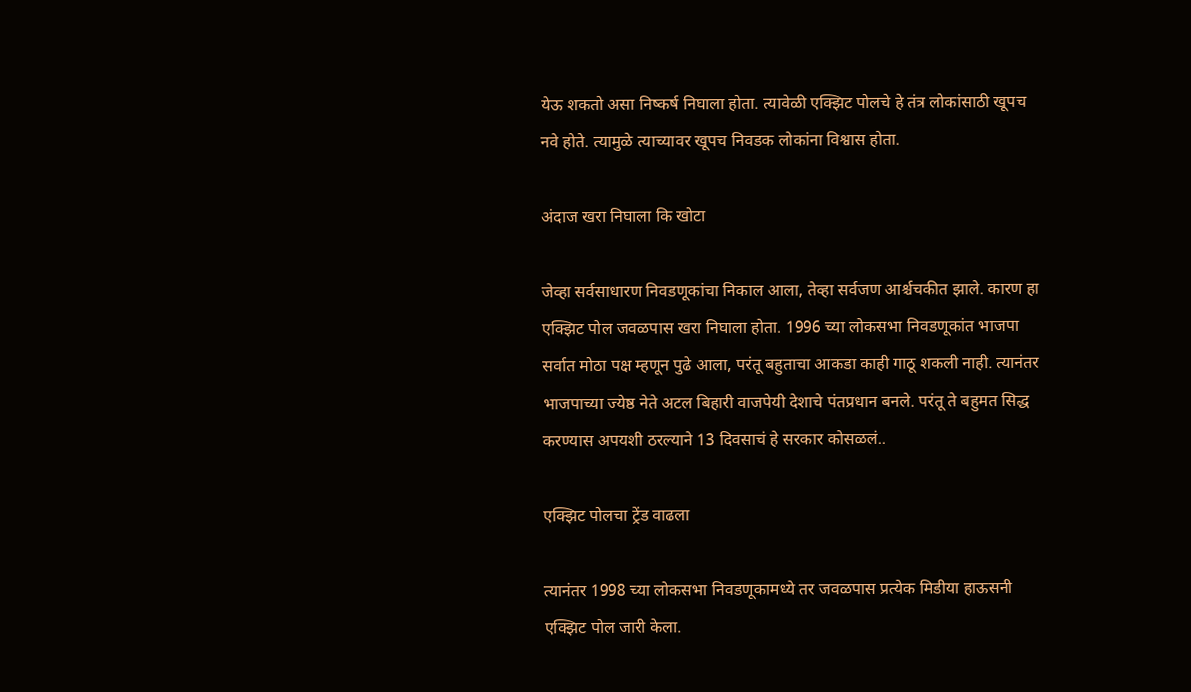येऊ शकतो असा निष्कर्ष निघाला होता. त्यावेळी एक्झिट पोलचे हे तंत्र लोकांसाठी खूपच नवे होते. त्यामुळे त्याच्यावर खूपच निवडक लोकांना विश्वास होता.

अंदाज खरा निघाला कि खोटा

जेव्हा सर्वसाधारण निवडणूकांचा निकाल आला, तेव्हा सर्वजण आर्श्चचकीत झाले. कारण हा एक्झिट पोल जवळपास खरा निघाला होता. 1996 च्या लोकसभा निवडणूकांत भाजपा सर्वात मोठा पक्ष म्हणून पुढे आला, परंतू बहुताचा आकडा काही गाठू शकली नाही. त्यानंतर भाजपाच्या ज्येष्ठ नेते अटल बिहारी वाजपेयी देशाचे पंतप्रधान बनले. परंतू ते बहुमत सिद्ध करण्यास अपयशी ठरल्याने 13 दिवसाचं हे सरकार कोसळलं..

एक्झिट पोलचा ट्रेंड वाढला

त्यानंतर 1998 च्या लोकसभा निवडणूकामध्ये तर जवळपास प्रत्येक मिडीया हाऊसनी एक्झिट पोल जारी केला.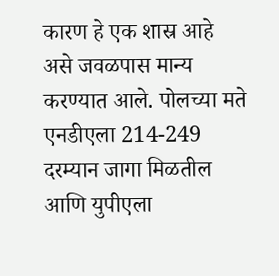कारण हे एक शास्र आहे असे जवळपास मान्य करण्यात आले. पोलच्या मते एनडीएला 214-249 दरम्यान जागा मिळतील आणि युपीएला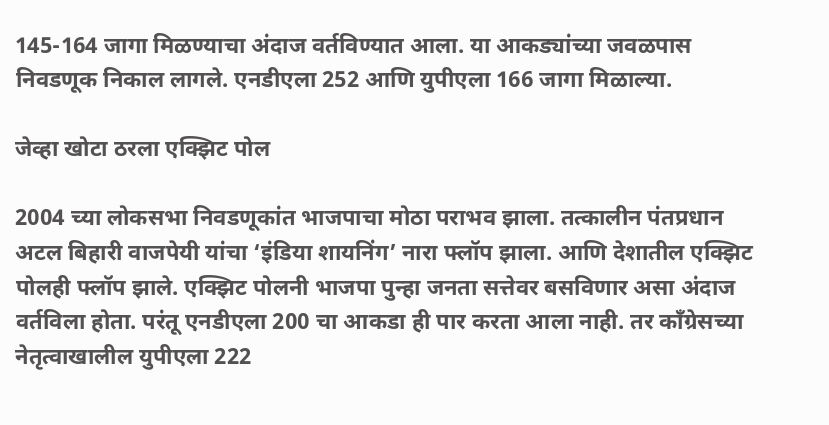145-164 जागा मिळण्याचा अंदाज वर्तविण्यात आला. या आकड्यांच्या जवळपास निवडणूक निकाल लागले. एनडीएला 252 आणि युपीएला 166 जागा मिळाल्या.

जेव्हा खोटा ठरला एक्झिट पोल

2004 च्या लोकसभा निवडणूकांत भाजपाचा मोठा पराभव झाला. तत्कालीन पंतप्रधान अटल बिहारी वाजपेयी यांचा ‘इंडिया शायनिंग’ नारा फ्लॉप झाला. आणि देशातील एक्झिट पोलही फ्लॉप झाले. एक्झिट पोलनी भाजपा पुन्हा जनता सत्तेवर बसविणार असा अंदाज वर्तविला होता. परंतू एनडीएला 200 चा आकडा ही पार करता आला नाही. तर कॉंग्रेसच्या नेतृत्वाखालील युपीएला 222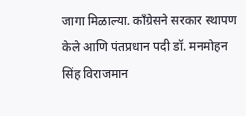जागा मिळाल्या. कॉंग्रेसने सरकार स्थापण केले आणि पंतप्रधान पदी डॉ. मनमोहन सिंह विराजमान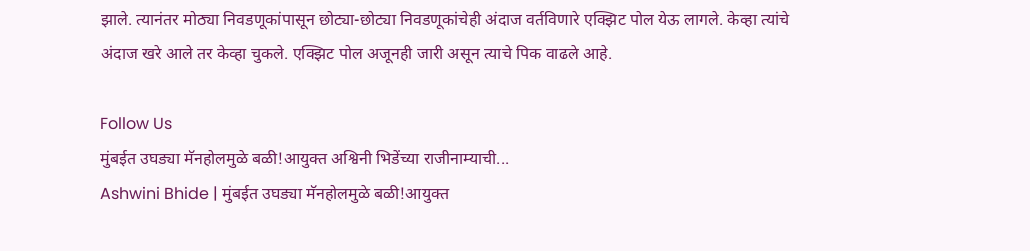झाले. त्यानंतर मोठ्या निवडणूकांपासून छोट्या-छोट्या निवडणूकांचेही अंदाज वर्तविणारे एक्झिट पोल येऊ लागले. केव्हा त्यांचे अंदाज खरे आले तर केव्हा चुकले. एक्झिट पोल अजूनही जारी असून त्याचे पिक वाढले आहे.

Follow Us
मुंबईत उघड्या मॅनहोलमुळे बळी!आयुक्त अश्विनी भिडेंच्या राजीनाम्याची...
Ashwini Bhide | मुंबईत उघड्या मॅनहोलमुळे बळी!आयुक्त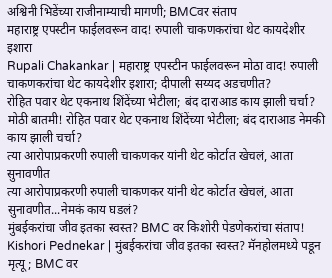अश्विनी भिडेंच्या राजीनाम्याची मागणी; BMCवर संताप
महाराष्ट्र एपस्टीन फाईलवरून वाद! रुपाली चाकणकरांचा थेट कायदेशीर इशारा
Rupali Chakankar | महाराष्ट्र एपस्टीन फाईलवरून मोठा वाद! रुपाली चाकणकरांचा थेट कायदेशीर इशारा; दीपाली सय्यद अडचणीत?
रोहित पवार थेट एकनाथ शिंदेंच्या भेटीला; बंद दाराआड काय झाली चर्चा?
मोठी बातमी! रोहित पवार थेट एकनाथ शिंदेंच्या भेटीला; बंद दाराआड नेमकी काय झाली चर्चा?
त्या आरोपाप्रकरणी रुपाली चाकणकर यांनी थेट कोर्टात खेचलं, आता सुनावणीत
त्या आरोपाप्रकरणी रुपाली चाकणकर यांनी थेट कोर्टात खेचलं, आता सुनावणीत...नेमकं काय घडलं?
मुंबईकरांचा जीव इतका स्वस्त? BMC वर किशोरी पेडणेकरांचा संताप!
Kishori Pednekar | मुंबईकरांचा जीव इतका स्वस्त? मॅनहोलमध्ये पडून मृत्यू; BMC वर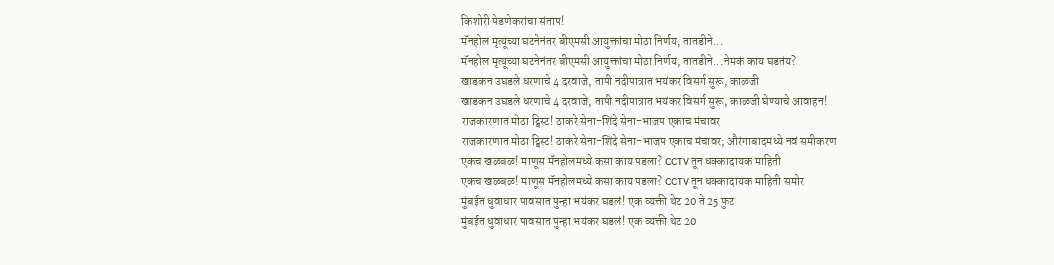किशोरी पेडणेकरांचा संताप!
मॅनहोल मृत्यूच्या घटनेनंतर बीएमसी आयुक्तांचा मोठा निर्णय, तातडीने...
मॅनहोल मृत्यूच्या घटनेनंतर बीएमसी आयुक्तांचा मोठा निर्णय, तातडीने...नेमकं काय घडतंय?
खाडकन उघडले धरणाचे 4 दरवाजे, तापी नदीपात्रात भयंकर विसर्ग सुरू, काळजी
खाडकन उघडले धरणाचे 4 दरवाजे, तापी नदीपात्रात भयंकर विसर्ग सुरू, काळजी घेण्याचे आवाहन!
राजकारणात मोठा ट्विस्ट! ठाकरे सेना-शिंदे सेना-भाजप एकाच मंचावर
राजकारणात मोठा ट्विस्ट! ठाकरे सेना-शिंदे सेना-भाजप एकाच मंचावर; औरंगाबादमध्ये नवं समीकरण
एकच खळबळ! माणूस मॅनहोलमध्ये कसा काय पडला? CCTV तून धक्कादायक माहिती
एकच खळबळ! माणूस मॅनहोलमध्ये कसा काय पडला? CCTV तून धक्कादायक माहिती समोर
मुंबईत धुवाधार पावसात पुन्हा भयंकर घडलं! एक व्यक्ती थेट 20 ते 25 फुट
मुंबईत धुवाधार पावसात पुन्हा भयंकर घडलं! एक व्यक्ती थेट 20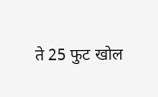ते 25 फुट खोल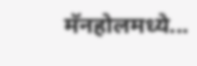मॅनहोलमध्ये...